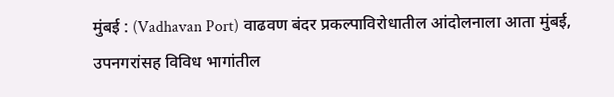मुंबई : (Vadhavan Port) वाढवण बंदर प्रकल्पाविरोधातील आंदोलनाला आता मुंबई, उपनगरांसह विविध भागांतील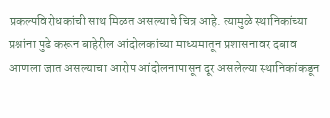प्रकल्पविरोधकांची साथ मिळत असल्याचे चित्र आहे. त्यामुळे स्थानिकांच्या प्रश्नांना पुढे करून बाहेरील आंदोलकांच्या माध्यमातून प्रशासनावर दबाव आणला जात असल्याचा आरोप आंदोलनापासून दूर असलेल्या स्थानिकांकडून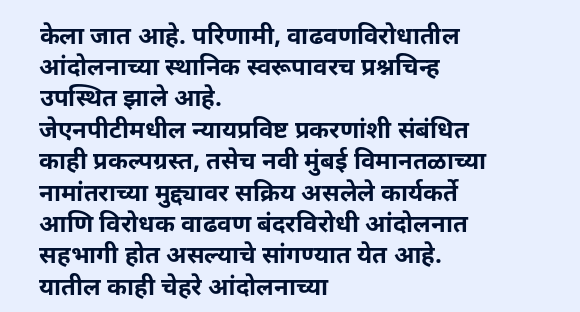केला जात आहे. परिणामी, वाढवणविरोधातील आंदोलनाच्या स्थानिक स्वरूपावरच प्रश्नचिन्ह उपस्थित झाले आहे.
जेएनपीटीमधील न्यायप्रविष्ट प्रकरणांशी संबंधित काही प्रकल्पग्रस्त, तसेच नवी मुंबई विमानतळाच्या नामांतराच्या मुद्द्यावर सक्रिय असलेले कार्यकर्ते आणि विरोधक वाढवण बंदरविरोधी आंदोलनात सहभागी होत असल्याचे सांगण्यात येत आहे. यातील काही चेहरे आंदोलनाच्या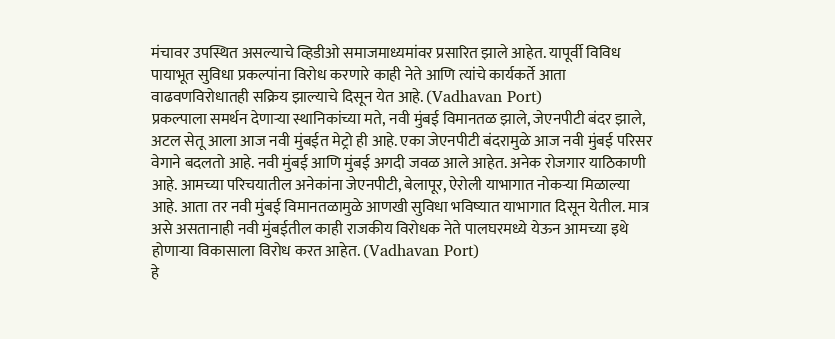मंचावर उपस्थित असल्याचे व्हिडीओ समाजमाध्यमांवर प्रसारित झाले आहेत. यापूर्वी विविध पायाभूत सुविधा प्रकल्पांना विरोध करणारे काही नेते आणि त्यांचे कार्यकर्ते आता वाढवणविरोधातही सक्रिय झाल्याचे दिसून येत आहे. (Vadhavan Port)
प्रकल्पाला समर्थन देणाऱ्या स्थानिकांच्या मते, नवी मुंबई विमानतळ झाले, जेएनपीटी बंदर झाले, अटल सेतू आला आज नवी मुंबईत मेट्रो ही आहे. एका जेएनपीटी बंदरामुळे आज नवी मुंबई परिसर वेगाने बदलतो आहे. नवी मुंबई आणि मुंबई अगदी जवळ आले आहेत. अनेक रोजगार याठिकाणी आहे. आमच्या परिचयातील अनेकांना जेएनपीटी, बेलापूर, ऐरोली याभागात नोकऱ्या मिळाल्या आहे. आता तर नवी मुंबई विमानतळामुळे आणखी सुविधा भविष्यात याभागात दिसून येतील. मात्र असे असतानाही नवी मुंबईतील काही राजकीय विरोधक नेते पालघरमध्ये येऊन आमच्या इथे होणाऱ्या विकासाला विरोध करत आहेत. (Vadhavan Port)
हे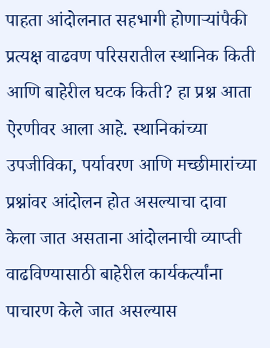पाहता आंदोलनात सहभागी होणाऱ्यांपैकी प्रत्यक्ष वाढवण परिसरातील स्थानिक किती आणि बाहेरील घटक किती? हा प्रश्न आता ऐरणीवर आला आहे. स्थानिकांच्या उपजीविका, पर्यावरण आणि मच्छीमारांच्या प्रश्नांवर आंदोलन होत असल्याचा दावा केला जात असताना आंदोलनाची व्याप्ती वाढविण्यासाठी बाहेरील कार्यकर्त्यांना पाचारण केले जात असल्यास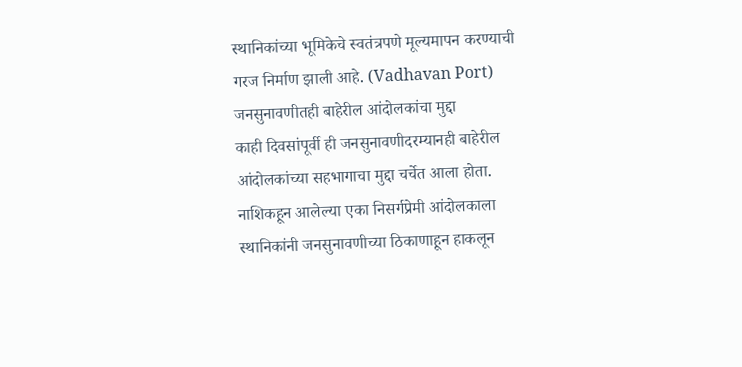स्थानिकांच्या भूमिकेचे स्वतंत्रपणे मूल्यमापन करण्याची गरज निर्माण झाली आहे. (Vadhavan Port)
जनसुनावणीतही बाहेरील आंदोलकांचा मुद्दा
काही दिवसांपूर्वी ही जनसुनावणीदरम्यानही बाहेरील आंदोलकांच्या सहभागाचा मुद्दा चर्चेत आला होता. नाशिकहून आलेल्या एका निसर्गप्रेमी आंदोलकाला स्थानिकांनी जनसुनावणीच्या ठिकाणाहून हाकलून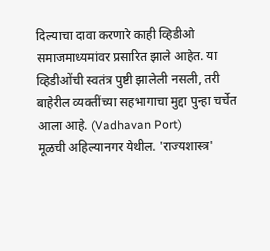दिल्याचा दावा करणारे काही व्हिडीओ समाजमाध्यमांवर प्रसारित झाले आहेत. या व्हिडीओंची स्वतंत्र पुष्टी झालेली नसली, तरी बाहेरील व्यक्तींच्या सहभागाचा मुद्दा पुन्हा चर्चेत आला आहे. (Vadhavan Port)
मूळची अहिल्यानगर येथील. 'राज्यशास्त्र'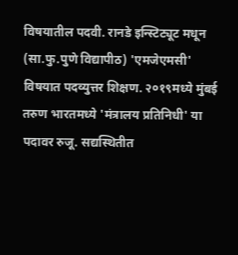विषयातील पदवी. रानडे इन्स्टिट्यूट मधून (सा.फु.पुणे विद्यापीठ) 'एमजेएमसी' विषयात पदव्युत्तर शिक्षण. २०१९मध्ये मुंबई तरुण भारतमध्ये 'मंत्रालय प्रतिनिधी' या पदावर रुजू. सद्यस्थितीत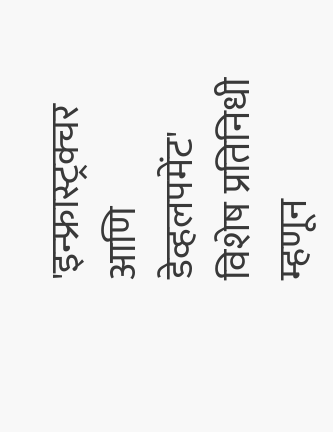'इन्फ्रास्ट्रक्चर आणि डेव्हलपमेंट' विशेष प्रतिनिधी म्हणून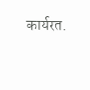कार्यरत.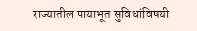राज्यातील पायाभूत सुविधांविषयी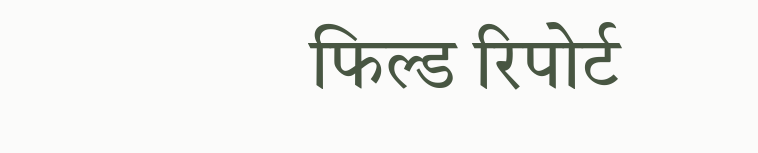फिल्ड रिपोर्ट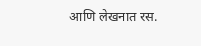आणि लेखनात रस.